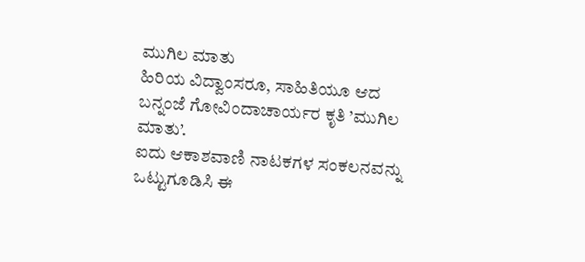ಮುಗಿಲ ಮಾತು
ಹಿರಿಯ ವಿದ್ವಾಂಸರೂ, ಸಾಹಿತಿಯೂ ಆದ ಬನ್ನಂಜೆ ಗೋವಿಂದಾಚಾರ್ಯರ ಕೃತಿ ’ಮುಗಿಲ ಮಾತು’.
ಐದು ಆಕಾಶವಾಣಿ ನಾಟಕಗಳ ಸಂಕಲನವನ್ನು ಒಟ್ಟುಗೂಡಿಸಿ ಈ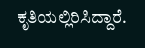ಕೃತಿಯಲ್ಲಿರಿಸಿದ್ದಾರೆ.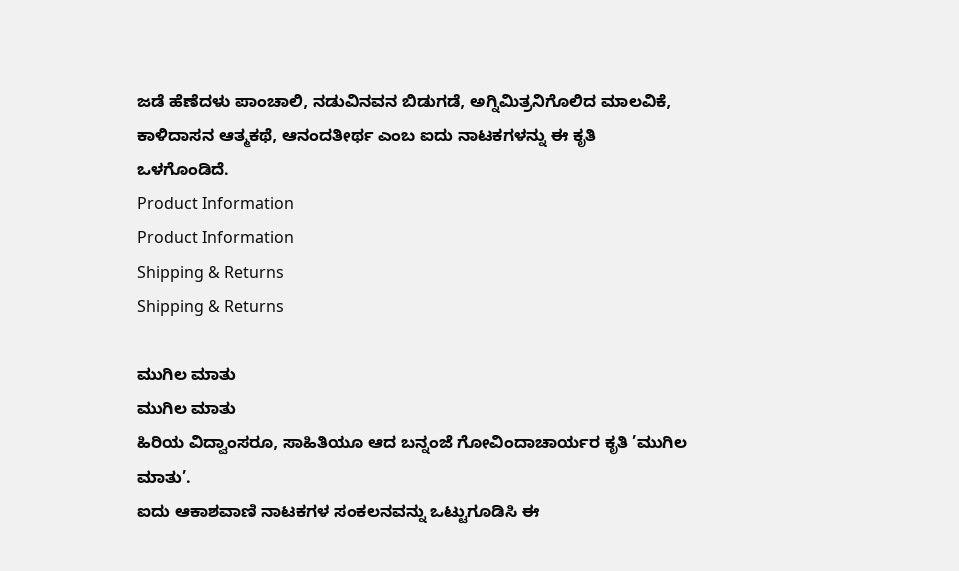ಜಡೆ ಹೆಣೆದಳು ಪಾಂಚಾಲಿ, ನಡುವಿನವನ ಬಿಡುಗಡೆ, ಅಗ್ನಿಮಿತ್ರನಿಗೊಲಿದ ಮಾಲವಿಕೆ, ಕಾಳಿದಾಸನ ಆತ್ಮಕಥೆ, ಆನಂದತೀರ್ಥ ಎಂಬ ಐದು ನಾಟಕಗಳನ್ನು ಈ ಕೃತಿ ಒಳಗೊಂಡಿದೆ.
Product Information
Product Information
Shipping & Returns
Shipping & Returns

ಮುಗಿಲ ಮಾತು
ಮುಗಿಲ ಮಾತು
ಹಿರಿಯ ವಿದ್ವಾಂಸರೂ, ಸಾಹಿತಿಯೂ ಆದ ಬನ್ನಂಜೆ ಗೋವಿಂದಾಚಾರ್ಯರ ಕೃತಿ ’ಮುಗಿಲ ಮಾತು’.
ಐದು ಆಕಾಶವಾಣಿ ನಾಟಕಗಳ ಸಂಕಲನವನ್ನು ಒಟ್ಟುಗೂಡಿಸಿ ಈ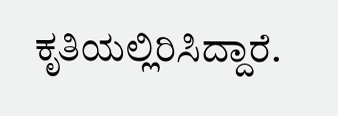ಕೃತಿಯಲ್ಲಿರಿಸಿದ್ದಾರೆ.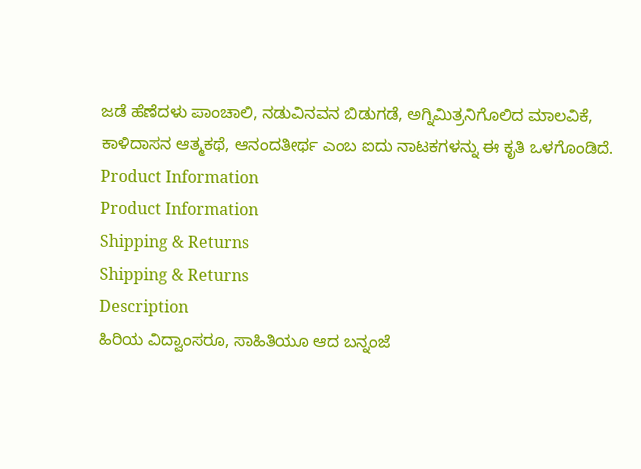ಜಡೆ ಹೆಣೆದಳು ಪಾಂಚಾಲಿ, ನಡುವಿನವನ ಬಿಡುಗಡೆ, ಅಗ್ನಿಮಿತ್ರನಿಗೊಲಿದ ಮಾಲವಿಕೆ, ಕಾಳಿದಾಸನ ಆತ್ಮಕಥೆ, ಆನಂದತೀರ್ಥ ಎಂಬ ಐದು ನಾಟಕಗಳನ್ನು ಈ ಕೃತಿ ಒಳಗೊಂಡಿದೆ.
Product Information
Product Information
Shipping & Returns
Shipping & Returns
Description
ಹಿರಿಯ ವಿದ್ವಾಂಸರೂ, ಸಾಹಿತಿಯೂ ಆದ ಬನ್ನಂಜೆ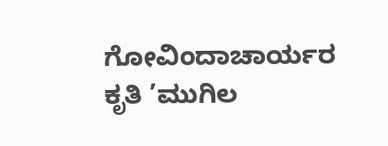ಗೋವಿಂದಾಚಾರ್ಯರ ಕೃತಿ ’ಮುಗಿಲ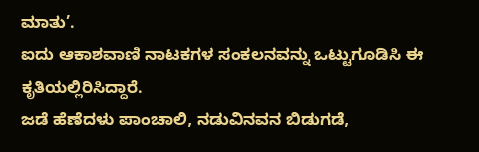ಮಾತು’.
ಐದು ಆಕಾಶವಾಣಿ ನಾಟಕಗಳ ಸಂಕಲನವನ್ನು ಒಟ್ಟುಗೂಡಿಸಿ ಈ ಕೃತಿಯಲ್ಲಿರಿಸಿದ್ದಾರೆ.
ಜಡೆ ಹೆಣೆದಳು ಪಾಂಚಾಲಿ, ನಡುವಿನವನ ಬಿಡುಗಡೆ,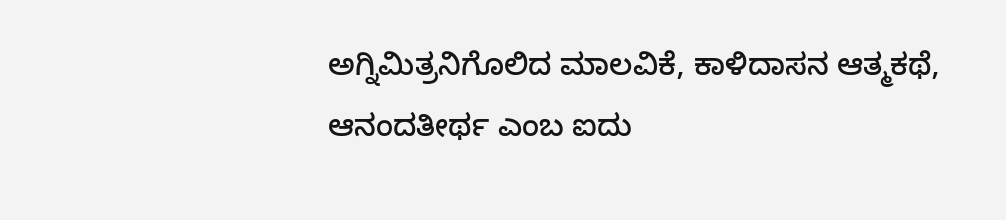ಅಗ್ನಿಮಿತ್ರನಿಗೊಲಿದ ಮಾಲವಿಕೆ, ಕಾಳಿದಾಸನ ಆತ್ಮಕಥೆ, ಆನಂದತೀರ್ಥ ಎಂಬ ಐದು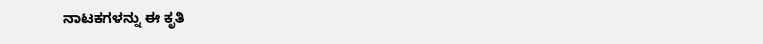ನಾಟಕಗಳನ್ನು ಈ ಕೃತಿ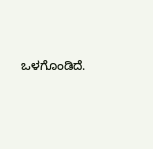ಒಳಗೊಂಡಿದೆ.